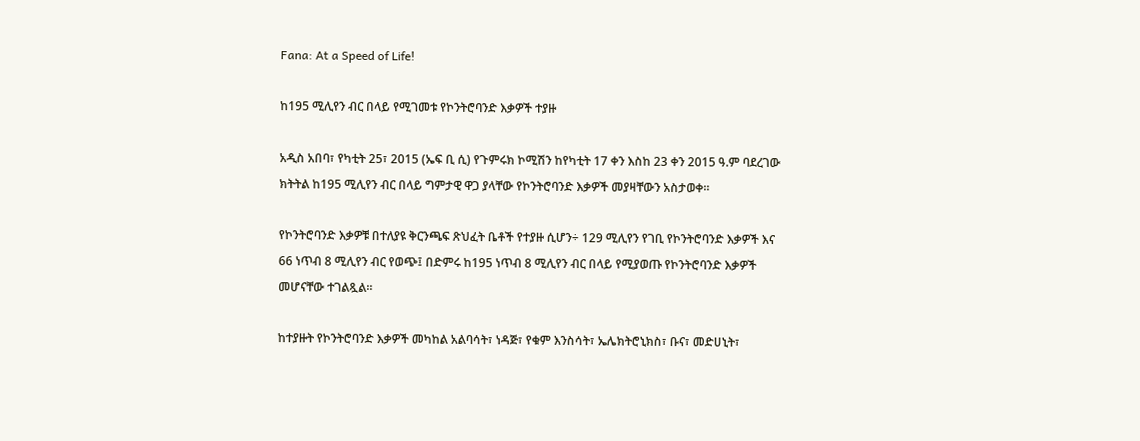Fana: At a Speed of Life!

ከ195 ሚሊየን ብር በላይ የሚገመቱ የኮንትሮባንድ እቃዎች ተያዙ

አዲስ አበባ፣ የካቲት 25፣ 2015 (ኤፍ ቢ ሲ) የጉምሩክ ኮሚሽን ከየካቲት 17 ቀን እስከ 23 ቀን 2015 ዓ.ም ባደረገው ክትትል ከ195 ሚሊየን ብር በላይ ግምታዊ ዋጋ ያላቸው የኮንትሮባንድ እቃዎች መያዛቸውን አስታወቀ።

የኮንትሮባንድ እቃዎቹ በተለያዩ ቅርንጫፍ ጽህፈት ቤቶች የተያዙ ሲሆን÷ 129 ሚሊየን የገቢ የኮንትሮባንድ እቃዎች እና 66 ነጥብ 8 ሚሊየን ብር የወጭ፤ በድምሩ ከ195 ነጥብ 8 ሚሊየን ብር በላይ የሚያወጡ የኮንትሮባንድ እቃዎች መሆናቸው ተገልጿል።

ከተያዙት የኮንትሮባንድ እቃዎች መካከል አልባሳት፣ ነዳጅ፣ የቁም እንስሳት፣ ኤሌክትሮኒክስ፣ ቡና፣ መድሀኒት፣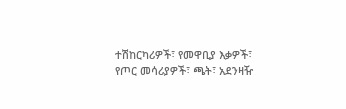ተሽከርካሪዎች፣ የመዋቢያ እቃዎች፣ የጦር መሳሪያዎች፣ ጫት፣ አደንዛዥ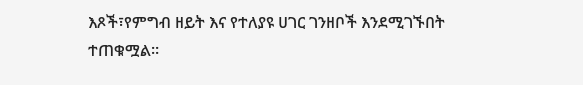እጾች፣የምግብ ዘይት እና የተለያዩ ሀገር ገንዘቦች እንደሚገኙበት ተጠቁሟል።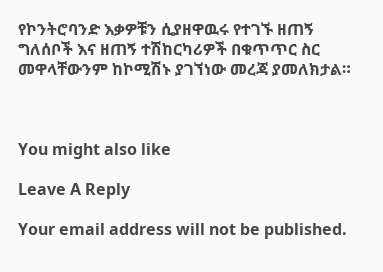የኮንትሮባንድ እቃዎቹን ሲያዘዋዉሩ የተገኙ ዘጠኝ ግለሰቦች እና ዘጠኝ ተሽከርካሪዎች በቁጥጥር ስር መዋላቸውንም ከኮሚሽኑ ያገኘነው መረጃ ያመለክታል።



You might also like

Leave A Reply

Your email address will not be published.